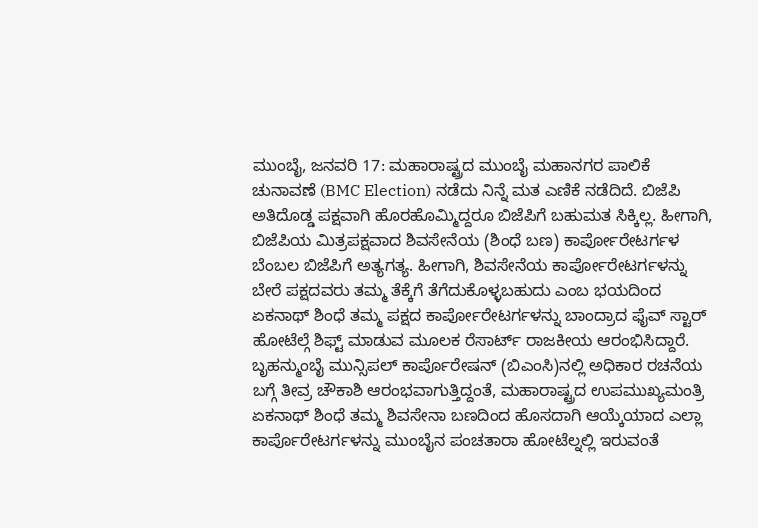ಮುಂಬೈ, ಜನವರಿ 17: ಮಹಾರಾಷ್ಟ್ರದ ಮುಂಬೈ ಮಹಾನಗರ ಪಾಲಿಕೆ ಚುನಾವಣೆ (BMC Election) ನಡೆದು ನಿನ್ನೆ ಮತ ಎಣಿಕೆ ನಡೆದಿದೆ. ಬಿಜೆಪಿ ಅತಿದೊಡ್ಡ ಪಕ್ಷವಾಗಿ ಹೊರಹೊಮ್ಮಿದ್ದರೂ ಬಿಜೆಪಿಗೆ ಬಹುಮತ ಸಿಕ್ಕಿಲ್ಲ. ಹೀಗಾಗಿ, ಬಿಜೆಪಿಯ ಮಿತ್ರಪಕ್ಷವಾದ ಶಿವಸೇನೆಯ (ಶಿಂಧೆ ಬಣ) ಕಾರ್ಪೋರೇಟರ್ಗಳ ಬೆಂಬಲ ಬಿಜೆಪಿಗೆ ಅತ್ಯಗತ್ಯ. ಹೀಗಾಗಿ, ಶಿವಸೇನೆಯ ಕಾರ್ಪೋರೇಟರ್ಗಳನ್ನು ಬೇರೆ ಪಕ್ಷದವರು ತಮ್ಮ ತೆಕ್ಕೆಗೆ ತೆಗೆದುಕೊಳ್ಳಬಹುದು ಎಂಬ ಭಯದಿಂದ ಏಕನಾಥ್ ಶಿಂಧೆ ತಮ್ಮ ಪಕ್ಷದ ಕಾರ್ಪೋರೇಟರ್ಗಳನ್ನು ಬಾಂದ್ರಾದ ಫೈವ್ ಸ್ಟಾರ್ ಹೋಟೆಲ್ಗೆ ಶಿಫ್ಟ್ ಮಾಡುವ ಮೂಲಕ ರೆಸಾರ್ಟ್ ರಾಜಕೀಯ ಆರಂಭಿಸಿದ್ದಾರೆ.
ಬೃಹನ್ಮುಂಬೈ ಮುನ್ಸಿಪಲ್ ಕಾರ್ಪೊರೇಷನ್ (ಬಿಎಂಸಿ)ನಲ್ಲಿ ಅಧಿಕಾರ ರಚನೆಯ ಬಗ್ಗೆ ತೀವ್ರ ಚೌಕಾಶಿ ಆರಂಭವಾಗುತ್ತಿದ್ದಂತೆ, ಮಹಾರಾಷ್ಟ್ರದ ಉಪಮುಖ್ಯಮಂತ್ರಿ ಏಕನಾಥ್ ಶಿಂಧೆ ತಮ್ಮ ಶಿವಸೇನಾ ಬಣದಿಂದ ಹೊಸದಾಗಿ ಆಯ್ಕೆಯಾದ ಎಲ್ಲಾ ಕಾರ್ಪೊರೇಟರ್ಗಳನ್ನು ಮುಂಬೈನ ಪಂಚತಾರಾ ಹೋಟೆಲ್ನಲ್ಲಿ ಇರುವಂತೆ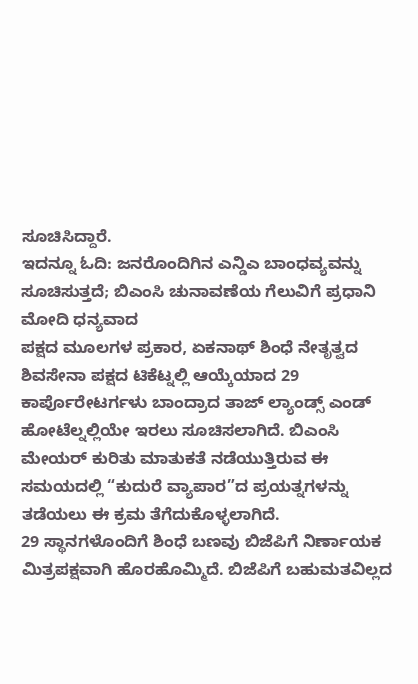ಸೂಚಿಸಿದ್ದಾರೆ.
ಇದನ್ನೂ ಓದಿ: ಜನರೊಂದಿಗಿನ ಎನ್ಡಿಎ ಬಾಂಧವ್ಯವನ್ನು ಸೂಚಿಸುತ್ತದೆ; ಬಿಎಂಸಿ ಚುನಾವಣೆಯ ಗೆಲುವಿಗೆ ಪ್ರಧಾನಿ ಮೋದಿ ಧನ್ಯವಾದ
ಪಕ್ಷದ ಮೂಲಗಳ ಪ್ರಕಾರ, ಏಕನಾಥ್ ಶಿಂಧೆ ನೇತೃತ್ವದ ಶಿವಸೇನಾ ಪಕ್ಷದ ಟಿಕೆಟ್ನಲ್ಲಿ ಆಯ್ಕೆಯಾದ 29 ಕಾರ್ಪೊರೇಟರ್ಗಳು ಬಾಂದ್ರಾದ ತಾಜ್ ಲ್ಯಾಂಡ್ಸ್ ಎಂಡ್ ಹೋಟೆಲ್ನಲ್ಲಿಯೇ ಇರಲು ಸೂಚಿಸಲಾಗಿದೆ. ಬಿಎಂಸಿ ಮೇಯರ್ ಕುರಿತು ಮಾತುಕತೆ ನಡೆಯುತ್ತಿರುವ ಈ ಸಮಯದಲ್ಲಿ “ಕುದುರೆ ವ್ಯಾಪಾರ”ದ ಪ್ರಯತ್ನಗಳನ್ನು ತಡೆಯಲು ಈ ಕ್ರಮ ತೆಗೆದುಕೊಳ್ಳಲಾಗಿದೆ.
29 ಸ್ಥಾನಗಳೊಂದಿಗೆ ಶಿಂಧೆ ಬಣವು ಬಿಜೆಪಿಗೆ ನಿರ್ಣಾಯಕ ಮಿತ್ರಪಕ್ಷವಾಗಿ ಹೊರಹೊಮ್ಮಿದೆ. ಬಿಜೆಪಿಗೆ ಬಹುಮತವಿಲ್ಲದ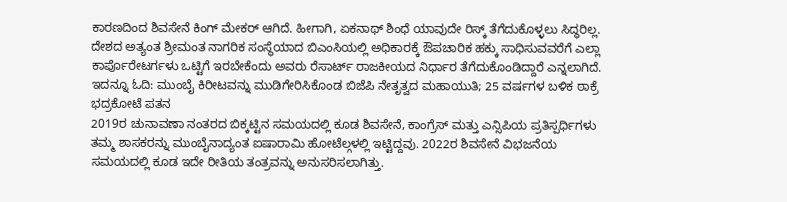ಕಾರಣದಿಂದ ಶಿವಸೇನೆ ಕಿಂಗ್ ಮೇಕರ್ ಆಗಿದೆ. ಹೀಗಾಗಿ, ಏಕನಾಥ್ ಶಿಂಧೆ ಯಾವುದೇ ರಿಸ್ಕ್ ತೆಗೆದುಕೊಳ್ಳಲು ಸಿದ್ಧರಿಲ್ಲ. ದೇಶದ ಅತ್ಯಂತ ಶ್ರೀಮಂತ ನಾಗರಿಕ ಸಂಸ್ಥೆಯಾದ ಬಿಎಂಸಿಯಲ್ಲಿ ಅಧಿಕಾರಕ್ಕೆ ಔಪಚಾರಿಕ ಹಕ್ಕು ಸಾಧಿಸುವವರೆಗೆ ಎಲ್ಲಾ ಕಾರ್ಪೊರೇಟರ್ಗಳು ಒಟ್ಟಿಗೆ ಇರಬೇಕೆಂದು ಅವರು ರೆಸಾರ್ಟ್ ರಾಜಕೀಯದ ನಿರ್ಧಾರ ತೆಗೆದುಕೊಂಡಿದ್ದಾರೆ ಎನ್ನಲಾಗಿದೆ.
ಇದನ್ನೂ ಓದಿ: ಮುಂಬೈ ಕಿರೀಟವನ್ನು ಮುಡಿಗೇರಿಸಿಕೊಂಡ ಬಿಜೆಪಿ ನೇತೃತ್ವದ ಮಹಾಯುತಿ; 25 ವರ್ಷಗಳ ಬಳಿಕ ಠಾಕ್ರೆ ಭದ್ರಕೋಟೆ ಪತನ
2019ರ ಚುನಾವಣಾ ನಂತರದ ಬಿಕ್ಕಟ್ಟಿನ ಸಮಯದಲ್ಲಿ ಕೂಡ ಶಿವಸೇನೆ, ಕಾಂಗ್ರೆಸ್ ಮತ್ತು ಎನ್ಸಿಪಿಯ ಪ್ರತಿಸ್ಪರ್ಧಿಗಳು ತಮ್ಮ ಶಾಸಕರನ್ನು ಮುಂಬೈನಾದ್ಯಂತ ಐಷಾರಾಮಿ ಹೋಟೆಲ್ಗಳಲ್ಲಿ ಇಟ್ಟಿದ್ದವು. 2022ರ ಶಿವಸೇನೆ ವಿಭಜನೆಯ ಸಮಯದಲ್ಲಿ ಕೂಡ ಇದೇ ರೀತಿಯ ತಂತ್ರವನ್ನು ಅನುಸರಿಸಲಾಗಿತ್ತು.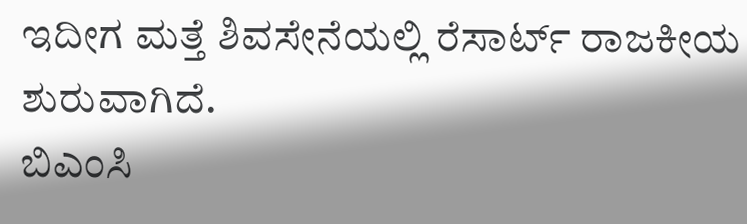ಇದೀಗ ಮತ್ತೆ ಶಿವಸೇನೆಯಲ್ಲಿ ರೆಸಾರ್ಟ್ ರಾಜಕೀಯ ಶುರುವಾಗಿದೆ.
ಬಿಎಂಸಿ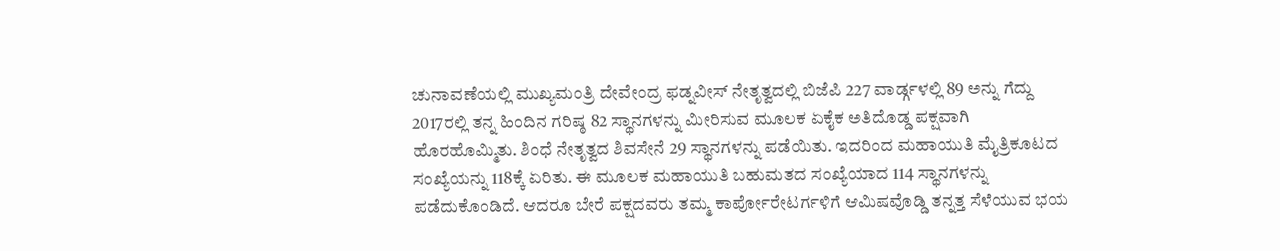ಚುನಾವಣೆಯಲ್ಲಿ ಮುಖ್ಯಮಂತ್ರಿ ದೇವೇಂದ್ರ ಫಡ್ನವೀಸ್ ನೇತೃತ್ವದಲ್ಲಿ ಬಿಜೆಪಿ 227 ವಾರ್ಡ್ಗಳಲ್ಲಿ 89 ಅನ್ನು ಗೆದ್ದು 2017ರಲ್ಲಿ ತನ್ನ ಹಿಂದಿನ ಗರಿಷ್ಠ 82 ಸ್ಥಾನಗಳನ್ನು ಮೀರಿಸುವ ಮೂಲಕ ಏಕೈಕ ಅತಿದೊಡ್ಡ ಪಕ್ಷವಾಗಿ ಹೊರಹೊಮ್ಮಿತು. ಶಿಂಧೆ ನೇತೃತ್ವದ ಶಿವಸೇನೆ 29 ಸ್ಥಾನಗಳನ್ನು ಪಡೆಯಿತು. ಇದರಿಂದ ಮಹಾಯುತಿ ಮೈತ್ರಿಕೂಟದ ಸಂಖ್ಯೆಯನ್ನು 118ಕ್ಕೆ ಏರಿತು. ಈ ಮೂಲಕ ಮಹಾಯುತಿ ಬಹುಮತದ ಸಂಖ್ಯೆಯಾದ 114 ಸ್ಥಾನಗಳನ್ನು ಪಡೆದುಕೊಂಡಿದೆ. ಆದರೂ ಬೇರೆ ಪಕ್ಷದವರು ತಮ್ಮ ಕಾರ್ಪೋರೇಟರ್ಗಳಿಗೆ ಆಮಿಷವೊಡ್ಡಿ ತನ್ನತ್ತ ಸೆಳೆಯುವ ಭಯ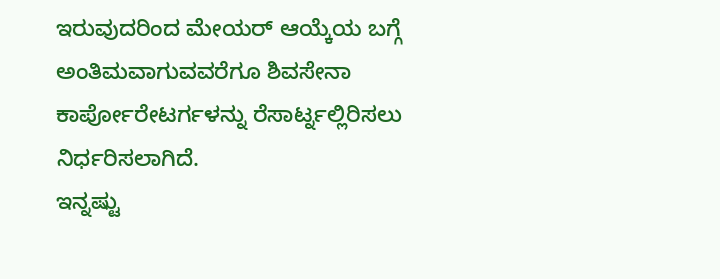ಇರುವುದರಿಂದ ಮೇಯರ್ ಆಯ್ಕೆಯ ಬಗ್ಗೆ ಅಂತಿಮವಾಗುವವರೆಗೂ ಶಿವಸೇನಾ ಕಾರ್ಪೋರೇಟರ್ಗಳನ್ನು ರೆಸಾರ್ಟ್ನಲ್ಲಿರಿಸಲು ನಿರ್ಧರಿಸಲಾಗಿದೆ.
ಇನ್ನಷ್ಟು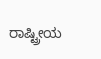ರಾಷ್ಟ್ರೀಯ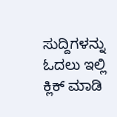ಸುದ್ದಿಗಳನ್ನು ಓದಲು ಇಲ್ಲಿ ಕ್ಲಿಕ್ ಮಾಡಿ